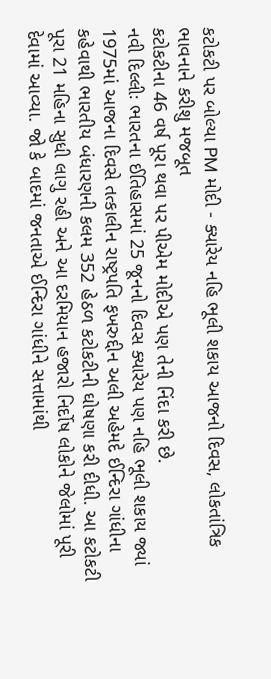કટોકટી પર બોલ્યા PM મોદી - ક્યારેય નહિ ભૂલી શકાય આજનો દિવસ, લોકતાંત્રિક ભાવનાને કરીશુ મજબૂત
કટોકટીના 46 વર્ષ પૂરા થવા પર પીએમ મોદીએ પણ તેની નિંદા કરી છે.
નવી દિલ્લીઃ ભારતના ઈતિહાસમાં 25 જૂનનો દિવસ ક્યારેય પણ નહિ ભૂલી શકાય જ્યાં 1975માં આજના દિવસે તત્કાલીન રાષ્ટ્રપતિ ફખરુદ્દીન અલી અહેમદે ઈન્દિરા ગાંધીના કહેવાથી ભારતીય બંધારણની કલમ 352 હેઠળ કટોકટીની ઘોષણા કરી દીધી. આ કટોકટી પૂરા 21 મહિના સુધી લાગુ રહી અને આ દરમિયાન હજારો નિર્દોષ લોકોને જેલોમાં પૂરી દેવામાં આવ્યા. જો કે બાદમાં જનતાએ ઈન્દિરા ગાંધીને સત્તામાંથી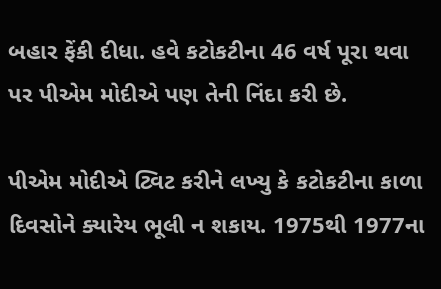બહાર ફેંકી દીધા. હવે કટોકટીના 46 વર્ષ પૂરા થવા પર પીએમ મોદીએ પણ તેની નિંદા કરી છે.

પીએમ મોદીએ ટ્વિટ કરીને લખ્યુ કે કટોકટીના કાળા દિવસોને ક્યારેય ભૂલી ન શકાય. 1975થી 1977ના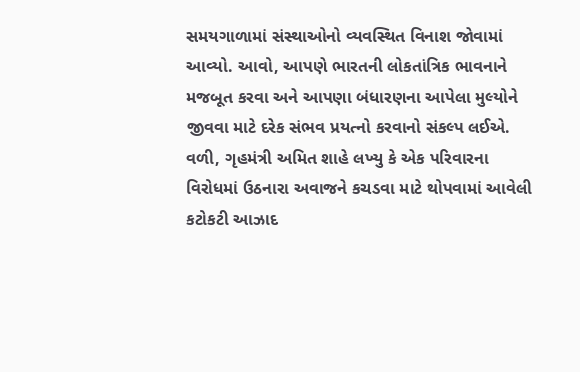સમયગાળામાં સંસ્થાઓનો વ્યવસ્થિત વિનાશ જોવામાં આવ્યો. આવો, આપણે ભારતની લોકતાંત્રિક ભાવનાને મજબૂત કરવા અને આપણા બંધારણના આપેલા મુલ્યોને જીવવા માટે દરેક સંભવ પ્રયત્નો કરવાનો સંકલ્પ લઈએ. વળી, ગૃહમંત્રી અમિત શાહે લખ્યુ કે એક પરિવારના વિરોધમાં ઉઠનારા અવાજને કચડવા માટે થોપવામાં આવેલી કટોકટી આઝાદ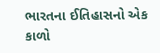ભારતના ઈતિહાસનો એક કાળો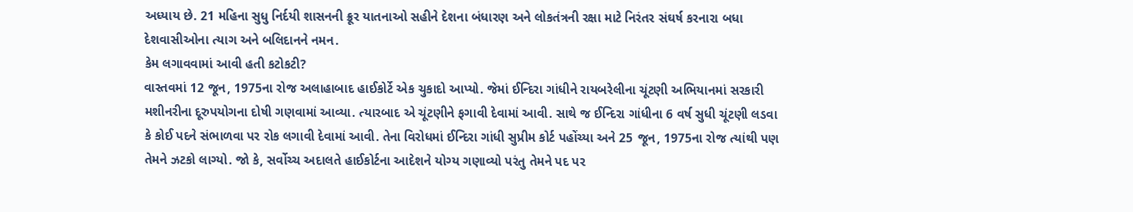અધ્યાય છે. 21 મહિના સુધુ નિર્દયી શાસનની ક્રૂર યાતનાઓ સહીને દેશના બંધારણ અને લોકતંત્રની રક્ષા માટે નિરંતર સંઘર્ષ કરનારા બધા દેશવાસીઓના ત્યાગ અને બલિદાનને નમન.
કેમ લગાવવામાં આવી હતી કટોકટી?
વાસ્તવમાં 12 જૂન, 1975ના રોજ અલાહાબાદ હાઈકોર્ટે એક ચુકાદો આપ્યો. જેમાં ઈન્દિરા ગાંધીને રાયબરેલીના ચૂંટણી અભિયાનમાં સરકારી મશીનરીના દૂરુપયોગના દોષી ગણવામાં આવ્યા. ત્યારબાદ એ ચૂંટણીને ફગાવી દેવામાં આવી. સાથે જ ઈન્દિરા ગાંધીના 6 વર્ષ સુધી ચૂંટણી લડવા કે કોઈ પદને સંભાળવા પર રોક લગાવી દેવામાં આવી. તેના વિરોધમાં ઈન્દિરા ગાંધી સુપ્રીમ કોર્ટ પહોંચ્યા અને 25 જૂન, 1975ના રોજ ત્યાંથી પણ તેમને ઝટકો લાગ્યો. જો કે, સર્વોચ્ચ અદાલતે હાઈકોર્ટના આદેશને યોગ્ય ગણાવ્યો પરંતુ તેમને પદ પર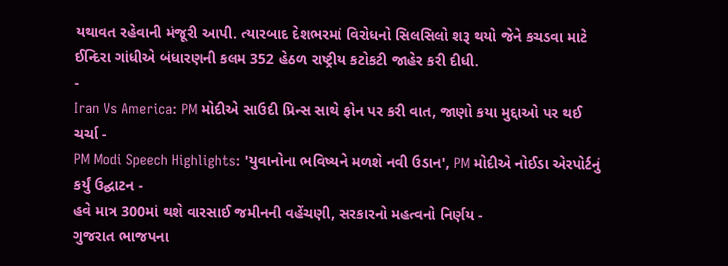યથાવત રહેવાની મંજૂરી આપી. ત્યારબાદ દેશભરમાં વિરોધનો સિલસિલો શરૂ થયો જેને કચડવા માટે ઈન્દિરા ગાંધીએ બંધારણની કલમ 352 હેઠળ રાષ્ટ્રીય કટોકટી જાહેર કરી દીધી.
-
Iran Vs America: PM મોદીએ સાઉદી પ્રિન્સ સાથે ફોન પર કરી વાત, જાણો કયા મુદ્દાઓ પર થઈ ચર્ચા -
PM Modi Speech Highlights: 'યુવાનોના ભવિષ્યને મળશે નવી ઉડાન', PM મોદીએ નોઈડા એરપોર્ટનું કર્યું ઉદ્ઘાટન -
હવે માત્ર 300માં થશે વારસાઈ જમીનની વહેંચણી, સરકારનો મહત્વનો નિર્ણય -
ગુજરાત ભાજપના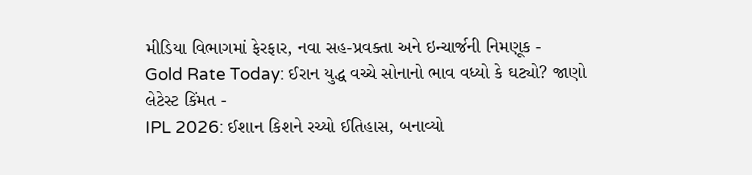મીડિયા વિભાગમાં ફેરફાર, નવા સહ-પ્રવક્તા અને ઇન્ચાર્જની નિમણૂક -
Gold Rate Today: ઈરાન યુદ્ધ વચ્ચે સોનાનો ભાવ વધ્યો કે ઘટ્યો? જાણો લેટેસ્ટ કિંમત -
IPL 2026: ઈશાન કિશને રચ્યો ઈતિહાસ, બનાવ્યો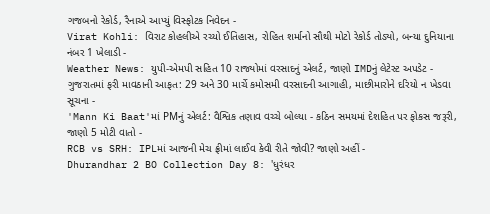ગજબનો રેકોર્ડ, રૈનાએ આપ્યું વિસ્ફોટક નિવેદન -
Virat Kohli: વિરાટ કોહલીએ રચ્યો ઈતિહાસ, રોહિત શર્માનો સૌથી મોટો રેકોર્ડ તોડ્યો, બન્યા દુનિયાના નંબર 1 ખેલાડી -
Weather News: યુપી-એમપી સહિત 10 રાજ્યોમાં વરસાદનું એલર્ટ, જાણો IMDનું લેટેસ્ટ અપડેટ -
ગુજરાતમાં ફરી માવઠાની આફત: 29 અને 30 માર્ચે કમોસમી વરસાદની આગાહી, માછીમારોને દરિયો ન ખેડવા સૂચના -
'Mann Ki Baat'માં PMનું એલર્ટ: વૈશ્વિક તણાવ વચ્ચે બોલ્યા - કઠિન સમયમાં દેશહિત પર ફોકસ જરૂરી, જાણો 5 મોટી વાતો -
RCB vs SRH: IPLમાં આજની મેચ ફ્રીમાં લાઈવ કેવી રીતે જોવી? જાણો અહીં -
Dhurandhar 2 BO Collection Day 8: 'ધુરંધર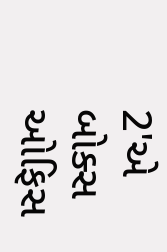2'એ બોક્સ ઓફિસ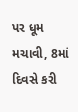પર ધૂમ મચાવી, 8માં દિવસે કરી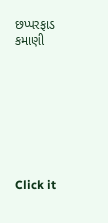છપ્પરફાડ કમાણી








Click it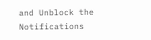and Unblock the Notifications